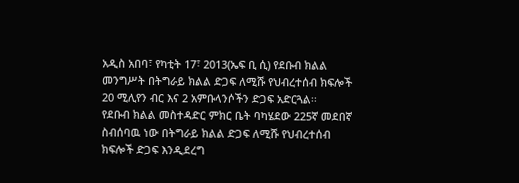አዲስ አበባ፣ የካቲት 17፣ 2013(ኤፍ ቢ ሲ) የደቡብ ክልል መንግሥት በትግራይ ክልል ድጋፍ ለሚሹ የህብረተሰብ ክፍሎች 20 ሚሊየን ብር እና 2 አምቡላንሶችን ድጋፍ አድርጓል፡፡
የደቡብ ክልል መስተዳድር ምክር ቤት ባካሄደው 225ኛ መደበኛ ስብሰባዉ ነው በትግራይ ክልል ድጋፍ ለሚሹ የህብረተሰብ ክፍሎች ድጋፍ እንዲደረግ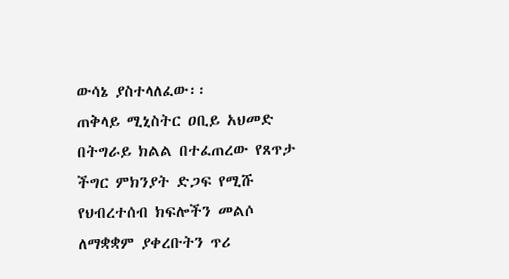ውሳኔ ያስተላለፈው፡፡
ጠቅላይ ሚኒስትር ዐቢይ አህመድ በትግራይ ክልል በተፈጠረው የጸጥታ ችግር ምክንያት ድጋፍ የሚሹ የህብረተሰብ ክፍሎችን መልሶ ለማቋቋም ያቀረቡትን ጥሪ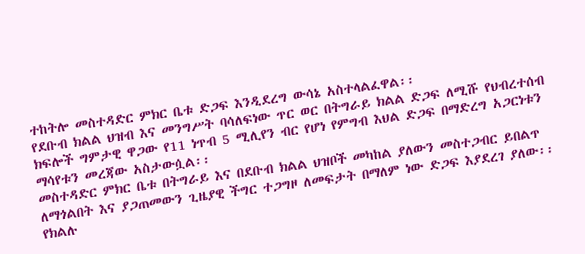ተከትሎ መስተዳድር ምክር ቤቱ ድጋፍ እንዲደረግ ውሳኔ አስተላልፈዋል፡፡
የደቡብ ክልል ህዝብ እና መንግሥት ባሳለፍነው ጥር ወር በትግራይ ክልል ድጋፍ ለሚሹ የህብረተሰብ ክፍሎች ግምታዊ ዋጋው የ11 ነጥብ 5 ሚሊየን ብር የሆነ የምግብ እህል ድጋፍ በማድረግ አጋርነቱን ማሳየቱን መረጃው አስታውሷል፡፡
መስተዳድር ምክር ቤቱ በትግራይ እና በደቡብ ክልል ህዝቦች መካከል ያለውን መስተጋብር ይበልጥ ለማጎልበት እና ያጋጠመውን ጊዜያዊ ችግር ተጋግዞ ለመፍታት በማለም ነው ድጋፍ እያደረገ ያለው፡፡
የክልሉ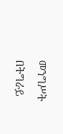መንግሥት በትግራይ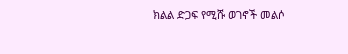ክልል ድጋፍ የሚሹ ወገኖች መልሶ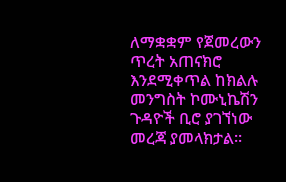ለማቋቋም የጀመረውን ጥረት አጠናክሮ እንደሚቀጥል ከክልሉ መንግስት ኮሙኒኬሽን ጉዳዮች ቢሮ ያገኘነው መረጃ ያመላክታል፡፡